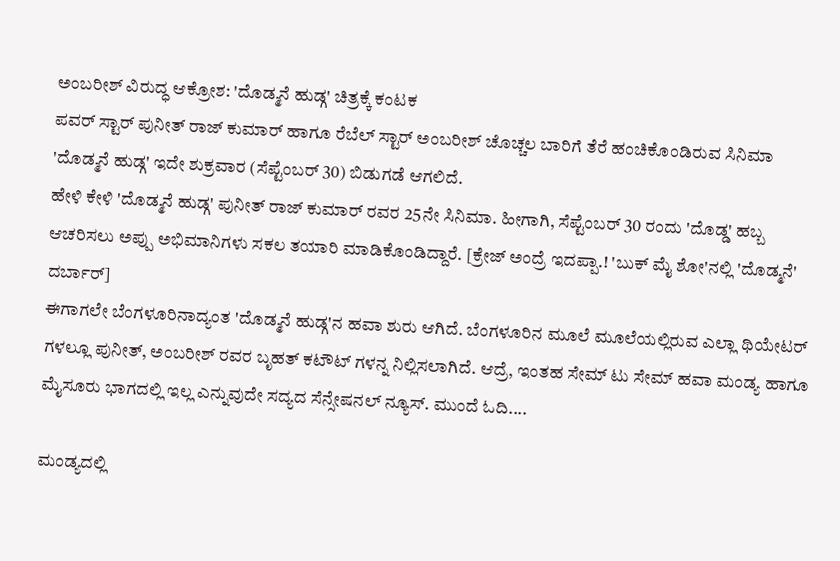ಅಂಬರೀಶ್ ವಿರುದ್ಧ ಆಕ್ರೋಶ: 'ದೊಡ್ಮನೆ ಹುಡ್ಗ' ಚಿತ್ರಕ್ಕೆ ಕಂಟಕ
ಪವರ್ ಸ್ಟಾರ್ ಪುನೀತ್ ರಾಜ್ ಕುಮಾರ್ ಹಾಗೂ ರೆಬೆಲ್ ಸ್ಟಾರ್ ಅಂಬರೀಶ್ ಚೊಚ್ಚಲ ಬಾರಿಗೆ ತೆರೆ ಹಂಚಿಕೊಂಡಿರುವ ಸಿನಿಮಾ 'ದೊಡ್ಮನೆ ಹುಡ್ಗ' ಇದೇ ಶುಕ್ರವಾರ (ಸೆಪ್ಟೆಂಬರ್ 30) ಬಿಡುಗಡೆ ಆಗಲಿದೆ.
ಹೇಳಿ ಕೇಳಿ 'ದೊಡ್ಮನೆ ಹುಡ್ಗ' ಪುನೀತ್ ರಾಜ್ ಕುಮಾರ್ ರವರ 25ನೇ ಸಿನಿಮಾ. ಹೀಗಾಗಿ, ಸೆಪ್ಟೆಂಬರ್ 30 ರಂದು 'ದೊಡ್ಡ' ಹಬ್ಬ ಆಚರಿಸಲು ಅಪ್ಪು ಅಭಿಮಾನಿಗಳು ಸಕಲ ತಯಾರಿ ಮಾಡಿಕೊಂಡಿದ್ದಾರೆ. [ಕ್ರೇಜ್ ಅಂದ್ರೆ ಇದಪ್ಪಾ.! 'ಬುಕ್ ಮೈ ಶೋ'ನಲ್ಲಿ 'ದೊಡ್ಮನೆ' ದರ್ಬಾರ್]
ಈಗಾಗಲೇ ಬೆಂಗಳೂರಿನಾದ್ಯಂತ 'ದೊಡ್ಮನೆ ಹುಡ್ಗ'ನ ಹವಾ ಶುರು ಆಗಿದೆ. ಬೆಂಗಳೂರಿನ ಮೂಲೆ ಮೂಲೆಯಲ್ಲಿರುವ ಎಲ್ಲಾ ಥಿಯೇಟರ್ ಗಳಲ್ಲೂ ಪುನೀತ್, ಅಂಬರೀಶ್ ರವರ ಬೃಹತ್ ಕಟೌಟ್ ಗಳನ್ನ ನಿಲ್ಲಿಸಲಾಗಿದೆ. ಆದ್ರೆ, ಇಂತಹ ಸೇಮ್ ಟು ಸೇಮ್ ಹವಾ ಮಂಡ್ಯ ಹಾಗೂ ಮೈಸೂರು ಭಾಗದಲ್ಲಿ ಇಲ್ಲ ಎನ್ನುವುದೇ ಸದ್ಯದ ಸೆನ್ಸೇಷನಲ್ ನ್ಯೂಸ್. ಮುಂದೆ ಓದಿ....

ಮಂಡ್ಯದಲ್ಲಿ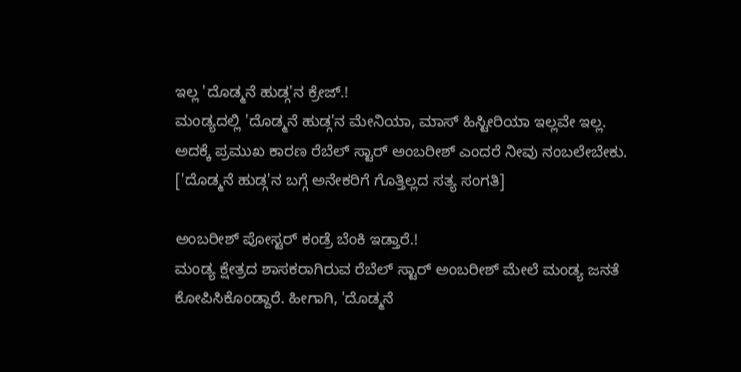ಇಲ್ಲ 'ದೊಡ್ಮನೆ ಹುಡ್ಗ'ನ ಕ್ರೇಜ್.!
ಮಂಡ್ಯದಲ್ಲಿ 'ದೊಡ್ಮನೆ ಹುಡ್ಗ'ನ ಮೇನಿಯಾ, ಮಾಸ್ ಹಿಸ್ಟೀರಿಯಾ ಇಲ್ಲವೇ ಇಲ್ಲ. ಅದಕ್ಕೆ ಪ್ರಮುಖ ಕಾರಣ ರೆಬೆಲ್ ಸ್ಟಾರ್ ಅಂಬರೀಶ್ ಎಂದರೆ ನೀವು ನಂಬಲೇಬೇಕು. ['ದೊಡ್ಮನೆ ಹುಡ್ಗ'ನ ಬಗ್ಗೆ ಅನೇಕರಿಗೆ ಗೊತ್ತಿಲ್ಲದ ಸತ್ಯ ಸಂಗತಿ]

ಅಂಬರೀಶ್ ಪೋಸ್ಟರ್ ಕಂಡ್ರೆ ಬೆಂಕಿ ಇಡ್ತಾರೆ.!
ಮಂಡ್ಯ ಕ್ಷೇತ್ರದ ಶಾಸಕರಾಗಿರುವ ರೆಬೆಲ್ ಸ್ಟಾರ್ ಅಂಬರೀಶ್ ಮೇಲೆ ಮಂಡ್ಯ ಜನತೆ ಕೋಪಿಸಿಕೊಂಡ್ದಾರೆ. ಹೀಗಾಗಿ, 'ದೊಡ್ಮನೆ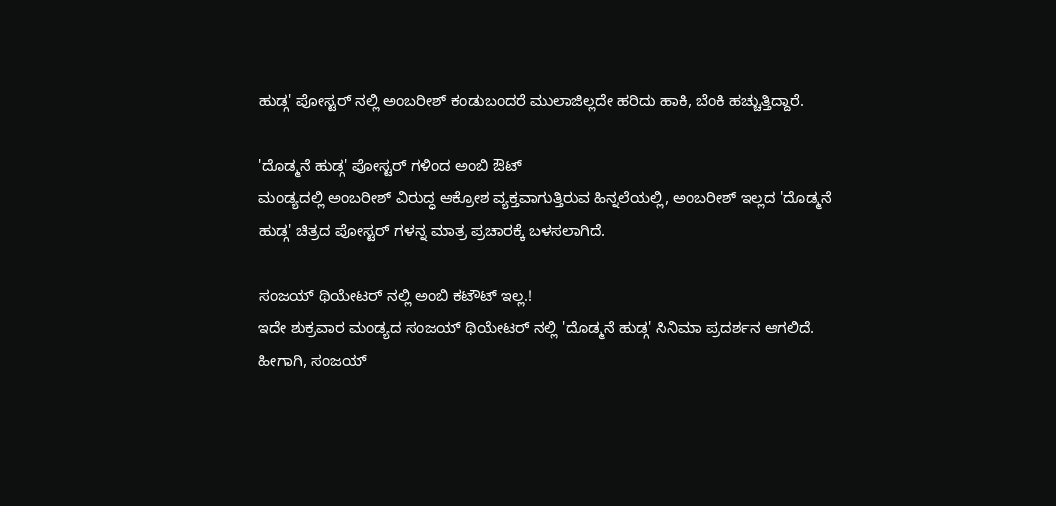ಹುಡ್ಗ' ಪೋಸ್ಟರ್ ನಲ್ಲಿ ಅಂಬರೀಶ್ ಕಂಡುಬಂದರೆ ಮುಲಾಜಿಲ್ಲದೇ ಹರಿದು ಹಾಕಿ, ಬೆಂಕಿ ಹಚ್ಚುತ್ತಿದ್ದಾರೆ.

'ದೊಡ್ಮನೆ ಹುಡ್ಗ' ಪೋಸ್ಟರ್ ಗಳಿಂದ ಅಂಬಿ ಔಟ್
ಮಂಡ್ಯದಲ್ಲಿ ಅಂಬರೀಶ್ ವಿರುದ್ಧ ಆಕ್ರೋಶ ವ್ಯಕ್ತವಾಗುತ್ತಿರುವ ಹಿನ್ನಲೆಯಲ್ಲಿ, ಅಂಬರೀಶ್ ಇಲ್ಲದ 'ದೊಡ್ಮನೆ ಹುಡ್ಗ' ಚಿತ್ರದ ಪೋಸ್ಟರ್ ಗಳನ್ನ ಮಾತ್ರ ಪ್ರಚಾರಕ್ಕೆ ಬಳಸಲಾಗಿದೆ.

ಸಂಜಯ್ ಥಿಯೇಟರ್ ನಲ್ಲಿ ಅಂಬಿ ಕಟೌಟ್ ಇಲ್ಲ.!
ಇದೇ ಶುಕ್ರವಾರ ಮಂಡ್ಯದ ಸಂಜಯ್ ಥಿಯೇಟರ್ ನಲ್ಲಿ 'ದೊಡ್ಮನೆ ಹುಡ್ಗ' ಸಿನಿಮಾ ಪ್ರದರ್ಶನ ಆಗಲಿದೆ. ಹೀಗಾಗಿ, ಸಂಜಯ್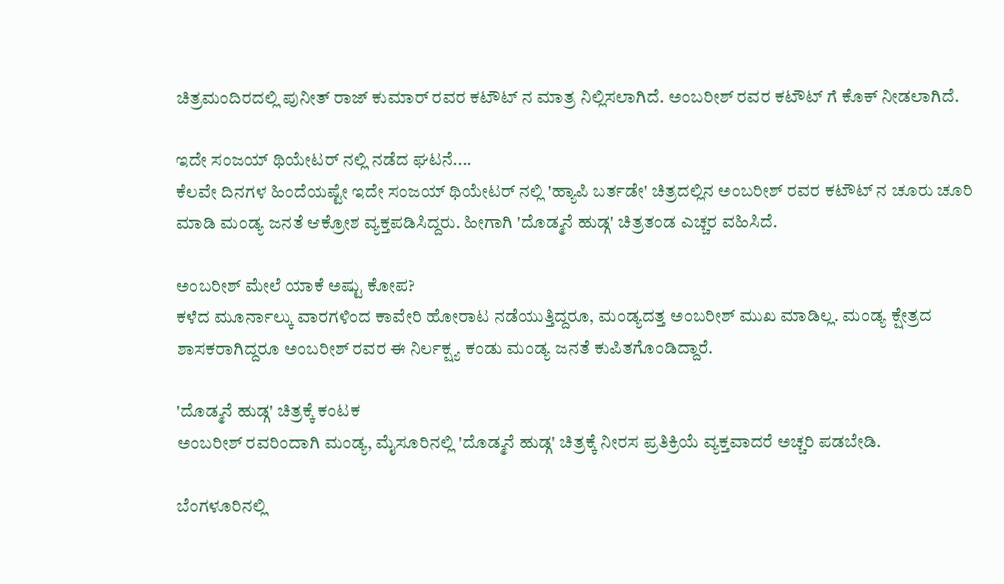ಚಿತ್ರಮಂದಿರದಲ್ಲಿ ಪುನೀತ್ ರಾಜ್ ಕುಮಾರ್ ರವರ ಕಟೌಟ್ ನ ಮಾತ್ರ ನಿಲ್ಲಿಸಲಾಗಿದೆ. ಅಂಬರೀಶ್ ರವರ ಕಟೌಟ್ ಗೆ ಕೊಕ್ ನೀಡಲಾಗಿದೆ.

ಇದೇ ಸಂಜಯ್ ಥಿಯೇಟರ್ ನಲ್ಲಿ ನಡೆದ ಘಟನೆ....
ಕೆಲವೇ ದಿನಗಳ ಹಿಂದೆಯಷ್ಟೇ ಇದೇ ಸಂಜಯ್ ಥಿಯೇಟರ್ ನಲ್ಲಿ 'ಹ್ಯಾಪಿ ಬರ್ತಡೇ' ಚಿತ್ರದಲ್ಲಿನ ಅಂಬರೀಶ್ ರವರ ಕಟೌಟ್ ನ ಚೂರು ಚೂರಿ ಮಾಡಿ ಮಂಡ್ಯ ಜನತೆ ಆಕ್ರೋಶ ವ್ಯಕ್ತಪಡಿಸಿದ್ದರು. ಹೀಗಾಗಿ 'ದೊಡ್ಮನೆ ಹುಡ್ಗ' ಚಿತ್ರತಂಡ ಎಚ್ಚರ ವಹಿಸಿದೆ.

ಅಂಬರೀಶ್ ಮೇಲೆ ಯಾಕೆ ಅಷ್ಟು ಕೋಪ?
ಕಳೆದ ಮೂರ್ನಾಲ್ಕು ವಾರಗಳಿಂದ ಕಾವೇರಿ ಹೋರಾಟ ನಡೆಯುತ್ತಿದ್ದರೂ, ಮಂಡ್ಯದತ್ತ ಅಂಬರೀಶ್ ಮುಖ ಮಾಡಿಲ್ಲ. ಮಂಡ್ಯ ಕ್ಷೇತ್ರದ ಶಾಸಕರಾಗಿದ್ದರೂ ಅಂಬರೀಶ್ ರವರ ಈ ನಿರ್ಲಕ್ಷ್ಯ ಕಂಡು ಮಂಡ್ಯ ಜನತೆ ಕುಪಿತಗೊಂಡಿದ್ದಾರೆ.

'ದೊಡ್ಮನೆ ಹುಡ್ಗ' ಚಿತ್ರಕ್ಕೆ ಕಂಟಕ
ಅಂಬರೀಶ್ ರವರಿಂದಾಗಿ ಮಂಡ್ಯ, ಮೈಸೂರಿನಲ್ಲಿ 'ದೊಡ್ಮನೆ ಹುಡ್ಗ' ಚಿತ್ರಕ್ಕೆ ನೀರಸ ಪ್ರತಿಕ್ರಿಯೆ ವ್ಯಕ್ತವಾದರೆ ಅಚ್ಚರಿ ಪಡಬೇಡಿ.

ಬೆಂಗಳೂರಿನಲ್ಲಿ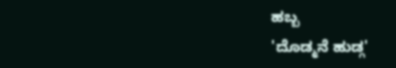ಹಬ್ಬ
'ದೊಡ್ಮನೆ ಹುಡ್ಗ'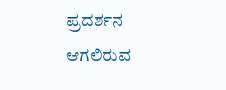ಪ್ರದರ್ಶನ ಆಗಲಿರುವ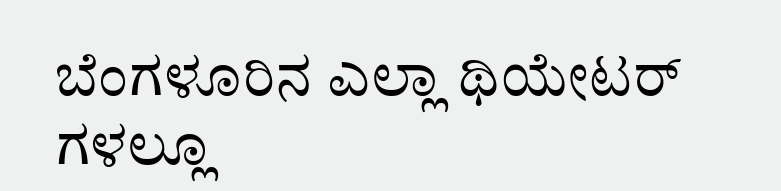ಬೆಂಗಳೂರಿನ ಎಲ್ಲಾ ಥಿಯೇಟರ್ ಗಳಲ್ಲೂ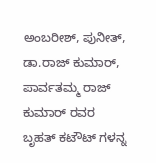ಅಂಬರೀಶ್, ಪುನೀತ್, ಡಾ.ರಾಜ್ ಕುಮಾರ್, ಪಾರ್ವತಮ್ಮ ರಾಜ್ ಕುಮಾರ್ ರವರ ಬೃಹತ್ ಕಟೌಟ್ ಗಳನ್ನ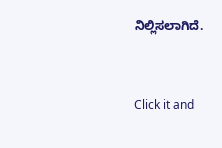ನಿಲ್ಲಿಸಲಾಗಿದೆ.


Click it and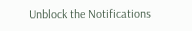Unblock the Notifications